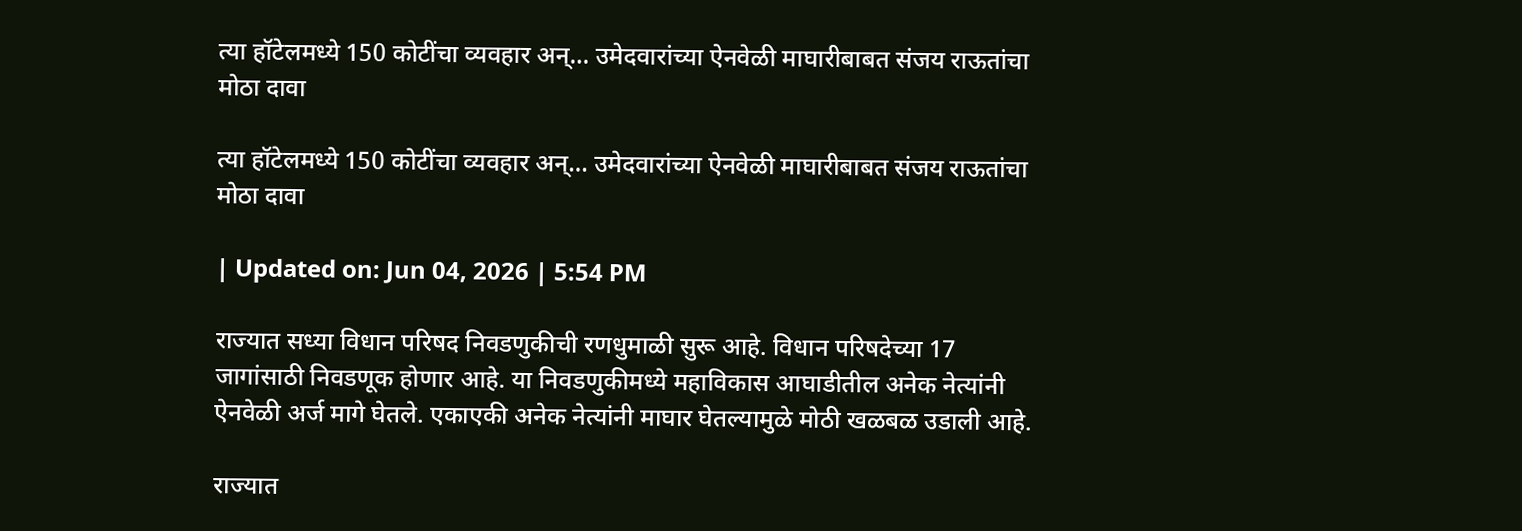त्या हॉटेलमध्ये 150 कोटींचा व्यवहार अन्… उमेदवारांच्या ऐनवेळी माघारीबाबत संजय राऊतांचा मोठा दावा

त्या हॉटेलमध्ये 150 कोटींचा व्यवहार अन्… उमेदवारांच्या ऐनवेळी माघारीबाबत संजय राऊतांचा मोठा दावा

| Updated on: Jun 04, 2026 | 5:54 PM

राज्यात सध्या विधान परिषद निवडणुकीची रणधुमाळी सुरू आहे. विधान परिषदेच्या 17 जागांसाठी निवडणूक होणार आहे. या निवडणुकीमध्ये महाविकास आघाडीतील अनेक नेत्यांनी ऐनवेळी अर्ज मागे घेतले. एकाएकी अनेक नेत्यांनी माघार घेतल्यामुळे मोठी खळबळ उडाली आहे.

राज्यात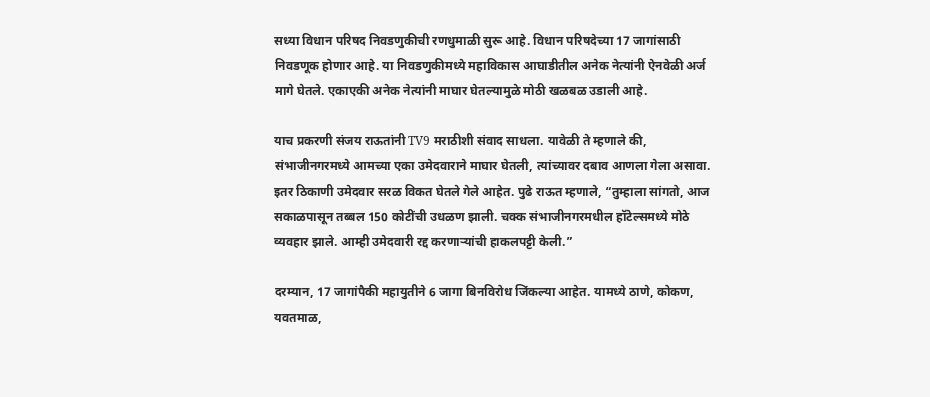सध्या विधान परिषद निवडणुकीची रणधुमाळी सुरू आहे. विधान परिषदेच्या 17 जागांसाठी निवडणूक होणार आहे. या निवडणुकीमध्ये महाविकास आघाडीतील अनेक नेत्यांनी ऐनवेळी अर्ज मागे घेतले. एकाएकी अनेक नेत्यांनी माघार घेतल्यामुळे मोठी खळबळ उडाली आहे.

याच प्रकरणी संजय राऊतांनी TV9 मराठीशी संवाद साधला. यावेळी ते म्हणाले की, संभाजीनगरमध्ये आमच्या एका उमेदवाराने माघार घेतली, त्यांच्यावर दबाव आणला गेला असावा. इतर ठिकाणी उमेदवार सरळ विकत घेतले गेले आहेत. पुढे राऊत म्हणाले, “तुम्हाला सांगतो, आज सकाळपासून तब्बल 150 कोटींची उधळण झाली. चक्क संभाजीनगरमधील हॉटेल्समध्ये मोठे व्यवहार झाले. आम्ही उमेदवारी रद्द करणाऱ्यांची हाकलपट्टी केली.”

दरम्यान, 17 जागांपैकी महायुतीने 6 जागा बिनविरोध जिंकल्या आहेत. यामध्ये ठाणे, कोकण, यवतमाळ,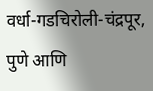वर्धा-गडचिरोली-चंद्रपूर, पुणे आणि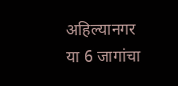अहिल्यानगर या 6 जागांचा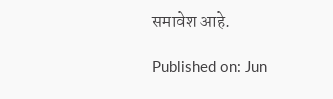समावेश आहे.

Published on: Jun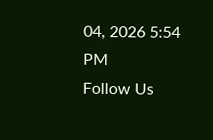04, 2026 5:54 PM
Follow Us